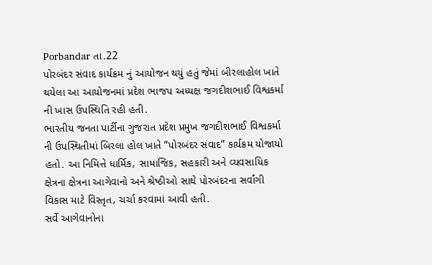Porbandar તા.22
પોરબંદર સંવાદ કાર્યક્રમ નું આયોજન થયું હતું જેમાં બીરલાહોલ ખાતે થયેલા આ આયોજનમાં પ્રદેશ ભાજપ અધ્યક્ષ જગદીશભાઈ વિશ્વકર્મા ની ખાસ ઉપસ્થિતિ રહી હતી.
ભારતીય જનતા પાર્ટીના ગુજરાત પ્રદેશ પ્રમુખ જગદીશભાઈ વિશ્વકર્મા ની ઉપસ્થિતીમાં બિરલા હોલ ખાતે “પોરબંદર સંવાદ” કાર્યક્રમ યોજાયો હતો. આ નિમિત્તે ધાર્મિક, સામાજિક, સહકારી અને વ્યવસાયિક ક્ષેત્રના ક્ષેત્રના આગેવાનો અને શ્રેષ્ઠીઓ સાથે પોરબંદરના સર્વાંગી વિકાસ માટે વિસ્તૃત, ચર્ચા કરવામાં આવી હતી.
સર્વે આગેવાનોના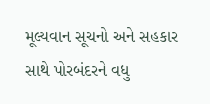મૂલ્યવાન સૂચનો અને સહકાર સાથે પોરબંદરને વધુ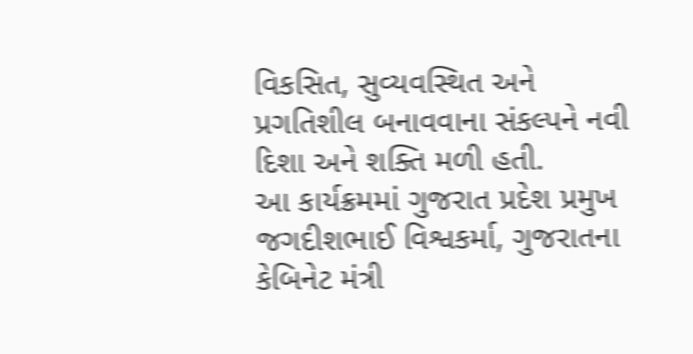વિકસિત, સુવ્યવસ્થિત અને પ્રગતિશીલ બનાવવાના સંકલ્પને નવી દિશા અને શક્તિ મળી હતી.
આ કાર્યક્રમમાં ગુજરાત પ્રદેશ પ્રમુખ જગદીશભાઈ વિશ્વકર્મા, ગુજરાતના કેબિનેટ મંત્રી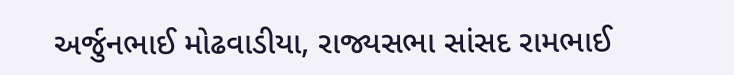અર્જુનભાઈ મોઢવાડીયા, રાજ્યસભા સાંસદ રામભાઈ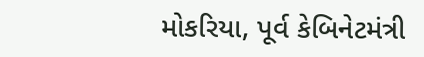મોકરિયા, પૂર્વ કેબિનેટમંત્રી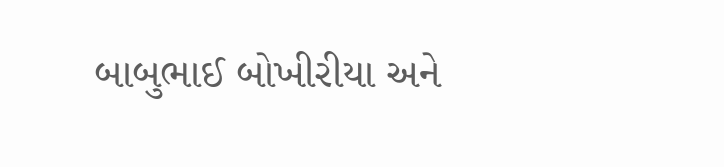બાબુભાઈ બોખીરીયા અને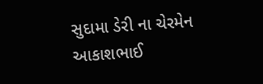સુદામા ડેરી ના ચેરમેન આકાશભાઈ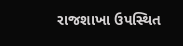રાજશાખા ઉપસ્થિત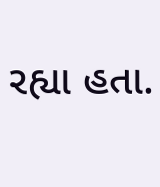રહ્યા હતા.